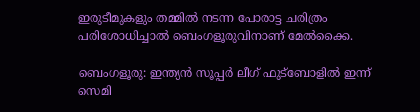ഇരുടീമുകളും തമ്മിൽ നടന്ന പോരാട്ട ചരിത്രം പരിശോധിച്ചാൽ ബെംഗളൂരുവിനാണ് മേൽക്കൈ.

ബെംഗളൂരു: ഇന്ത്യൻ സൂപ്പര്‍ ലീഗ് ഫുട്ബോളിൽ ഇന്ന് സെമി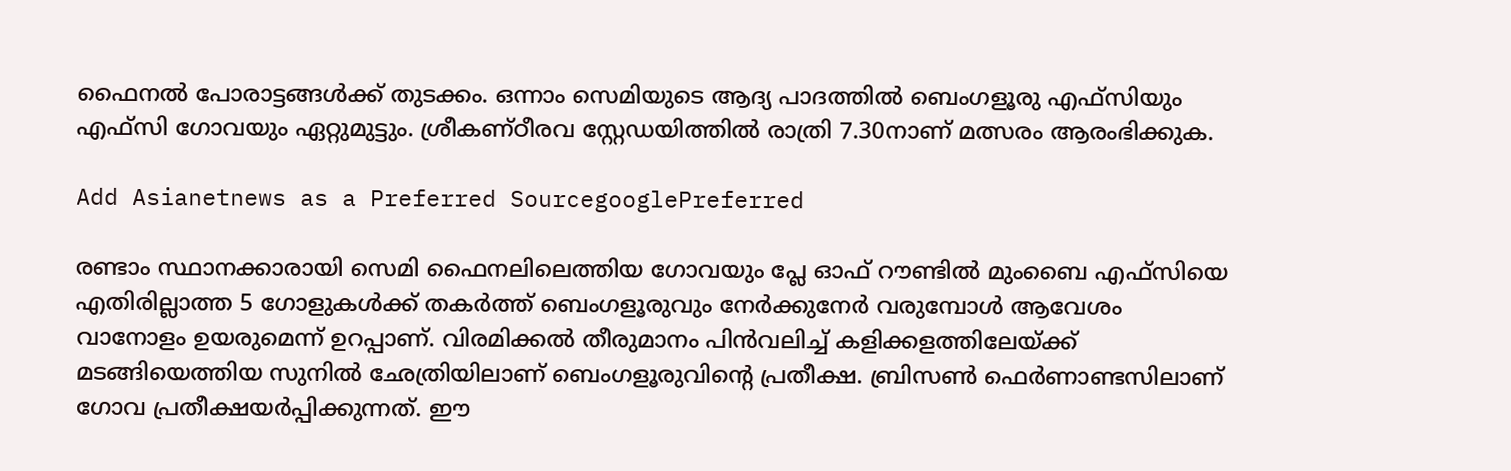ഫൈനൽ പോരാട്ടങ്ങൾക്ക് തുടക്കം. ഒന്നാം സെമിയുടെ ആദ്യ പാദത്തിൽ ബെംഗളൂരു എഫ്സിയും എഫ്സി ഗോവയും ഏറ്റുമുട്ടും. ശ്രീകണ്ഠീരവ സ്റ്റേഡയിത്തിൽ രാത്രി 7.30നാണ് മത്സരം ആരംഭിക്കുക.

Add Asianetnews as a Preferred SourcegooglePreferred

രണ്ടാം സ്ഥാനക്കാരായി സെമി ഫൈനലിലെത്തിയ ഗോവയും പ്ലേ ഓഫ് റൗണ്ടിൽ മുംബൈ എഫ്സിയെ എതിരില്ലാത്ത 5 ഗോളുകൾക്ക് തകര്‍ത്ത് ബെംഗളൂരുവും നേര്‍ക്കുനേര്‍ വരുമ്പോൾ ആവേശം വാനോളം ഉയരുമെന്ന് ഉറപ്പാണ്. വിരമിക്കൽ തീരുമാനം പിൻവലിച്ച് കളിക്കളത്തിലേയ്ക്ക് മടങ്ങിയെത്തിയ സുനിൽ ഛേത്രിയിലാണ് ബെംഗളൂരുവിന്റെ പ്രതീക്ഷ. ബ്രിസൺ ഫെര്‍ണാണ്ടസിലാണ് ഗോവ പ്രതീക്ഷയര്‍പ്പിക്കുന്നത്. ഈ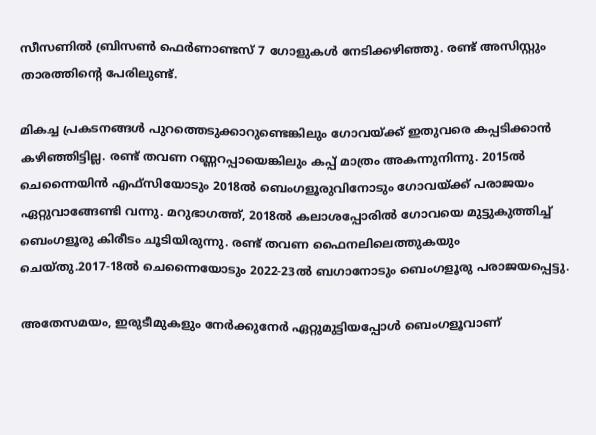സീസണിൽ ബ്രിസൺ ഫെര്‍ണാണ്ടസ് 7 ഗോളുകൾ നേടിക്കഴിഞ്ഞു. രണ്ട് അസിസ്റ്റും താരത്തിന്റെ പേരിലുണ്ട്.

മികച്ച പ്രകടനങ്ങൾ പുറത്തെടുക്കാറുണ്ടെങ്കിലും ഗോവയ്ക്ക് ഇതുവരെ കപ്പടിക്കാൻ കഴിഞ്ഞിട്ടില്ല. രണ്ട് തവണ റണ്ണറപ്പായെങ്കിലും കപ്പ് മാത്രം അകന്നുനിന്നു. 2015ൽ ചെന്നൈയിൻ എഫ്സിയോടും 2018ൽ ബെംഗളൂരുവിനോടും ഗോവയ്ക്ക് പരാജയം ഏറ്റുവാങ്ങേണ്ടി വന്നു. മറുഭാഗത്ത്, 2018ൽ കലാശപ്പോരിൽ ഗോവയെ മുട്ടുകുത്തിച്ച് ബെംഗളൂരു കിരീടം ചൂടിയിരുന്നു. രണ്ട് തവണ ഫൈനലിലെത്തുകയും ചെയ്തു.2017-18ൽ ചെന്നൈയോടും 2022-23ൽ ബഗാനോടും ബെംഗളൂരു പരാജയപ്പെട്ടു.

അതേസമയം, ഇരുടീമുകളും നേര്‍ക്കുനേര്‍ ഏറ്റുമുട്ടിയപ്പോൾ ബെംഗളൂവാണ്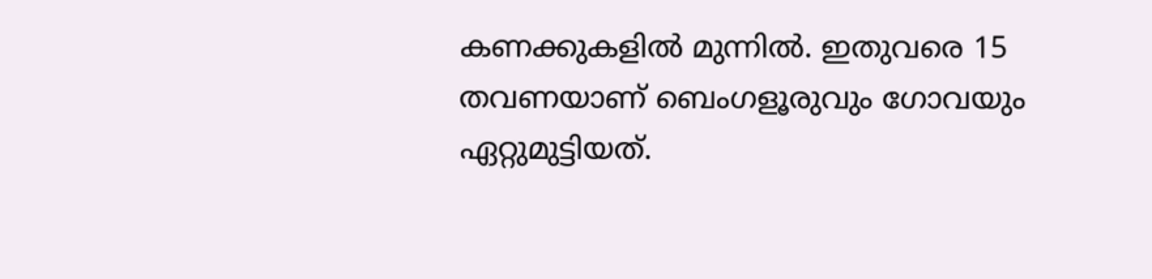കണക്കുകളിൽ മുന്നിൽ. ഇതുവരെ 15 തവണയാണ് ബെംഗളൂരുവും ഗോവയും ഏറ്റുമുട്ടിയത്.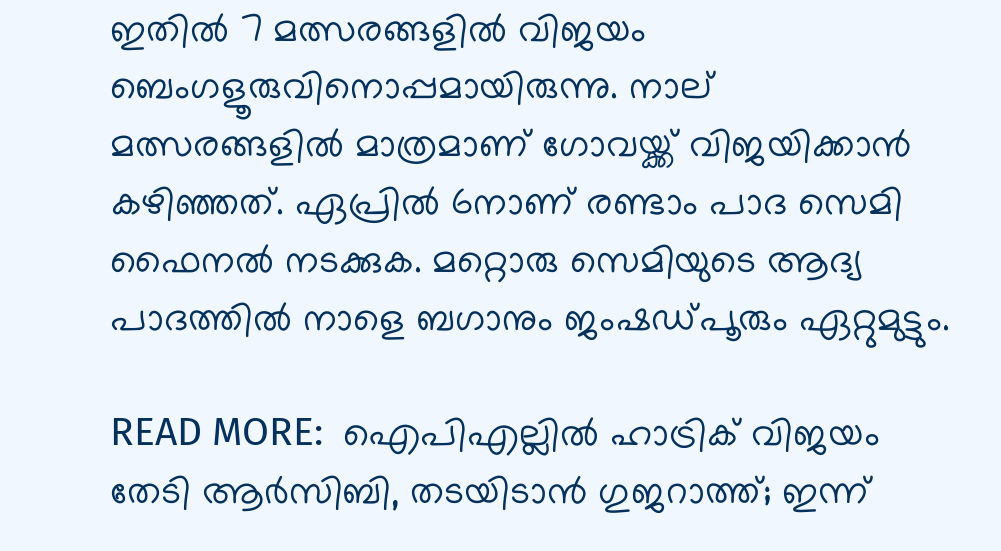ഇതിൽ 7 മത്സരങ്ങളിൽ വിജയം ബെംഗളൂരുവിനൊപ്പമായിരുന്നു. നാല് മത്സരങ്ങളിൽ മാത്രമാണ് ഗോവയ്ക്ക് വിജയിക്കാൻ കഴിഞ്ഞത്. ഏപ്രിൽ 6നാണ് രണ്ടാം പാദ സെമി ഫൈനൽ നടക്കുക. മറ്റൊരു സെമിയുടെ ആദ്യ പാദത്തിൽ നാളെ ബഗാനും ജംഷഡ്പൂരും ഏറ്റുമുട്ടും.

READ MORE:  ഐപിഎല്ലിൽ ഹാട്രിക് വിജയം തേടി ആര്‍സിബി, തടയിടാൻ ഗുജറാത്ത്; ഇന്ന്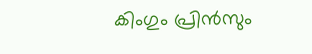കിംഗും പ്രിൻസും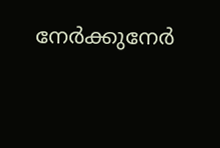നേര്‍ക്കുനേര്‍